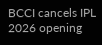BCCI cancels IPL 2026 opening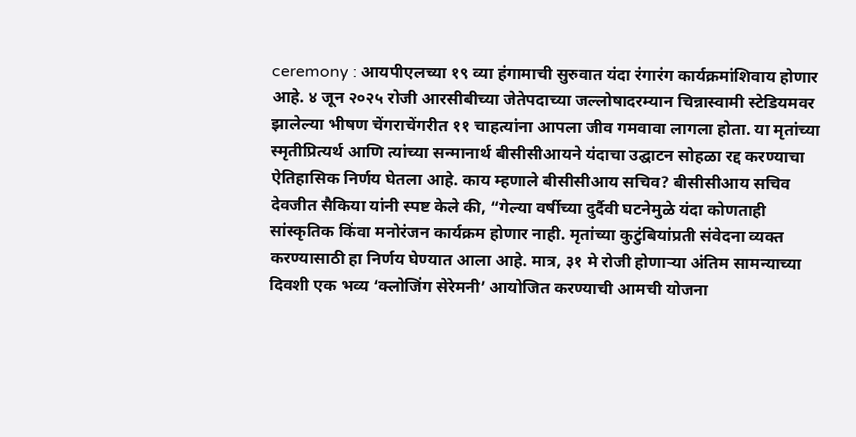ceremony : आयपीएलच्या १९ व्या हंगामाची सुरुवात यंदा रंगारंग कार्यक्रमांशिवाय होणार आहे. ४ जून २०२५ रोजी आरसीबीच्या जेतेपदाच्या जल्लोषादरम्यान चिन्नास्वामी स्टेडियमवर झालेल्या भीषण चेंगराचेंगरीत ११ चाहत्यांना आपला जीव गमवावा लागला होता. या मृतांच्या स्मृतीप्रित्यर्थ आणि त्यांच्या सन्मानार्थ बीसीसीआयने यंदाचा उद्घाटन सोहळा रद्द करण्याचा ऐतिहासिक निर्णय घेतला आहे. काय म्हणाले बीसीसीआय सचिव? बीसीसीआय सचिव देवजीत सैकिया यांनी स्पष्ट केले की, “गेल्या वर्षीच्या दुर्दैवी घटनेमुळे यंदा कोणताही सांस्कृतिक किंवा मनोरंजन कार्यक्रम होणार नाही. मृतांच्या कुटुंबियांप्रती संवेदना व्यक्त करण्यासाठी हा निर्णय घेण्यात आला आहे. मात्र, ३१ मे रोजी होणाऱ्या अंतिम सामन्याच्या दिवशी एक भव्य ‘क्लोजिंग सेरेमनी’ आयोजित करण्याची आमची योजना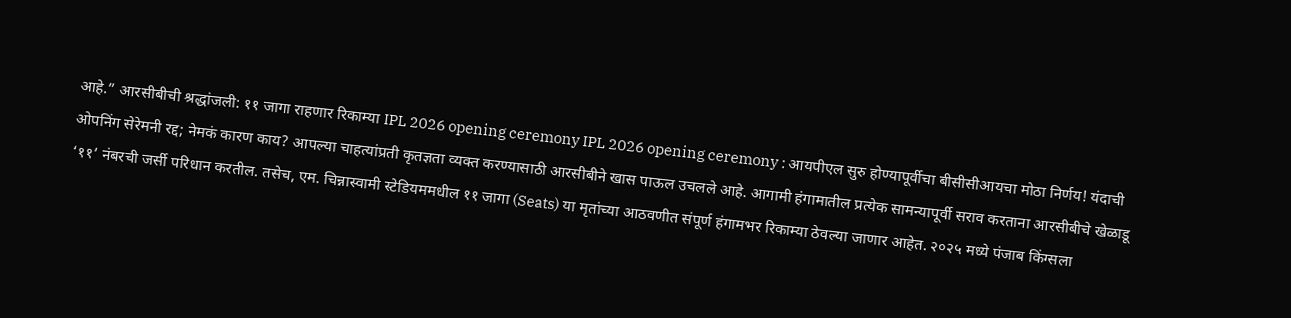आहे.” आरसीबीची श्रद्धांजली: ११ जागा राहणार रिकाम्या IPL 2026 opening ceremony IPL 2026 opening ceremony : आयपीएल सुरु होण्यापूर्वीचा बीसीसीआयचा मोठा निर्णय! यंदाची ओपनिंग सेरेमनी रद्द; नेमकं कारण काय? आपल्या चाहत्यांप्रती कृतज्ञता व्यक्त करण्यासाठी आरसीबीने खास पाऊल उचलले आहे. आगामी हंगामातील प्रत्येक सामन्यापूर्वी सराव करताना आरसीबीचे खेळाडू ‘११’ नंबरची जर्सी परिधान करतील. तसेच, एम. चिन्नास्वामी स्टेडियममधील ११ जागा (Seats) या मृतांच्या आठवणीत संपूर्ण हंगामभर रिकाम्या ठेवल्या जाणार आहेत. २०२५ मध्ये पंजाब किंग्सला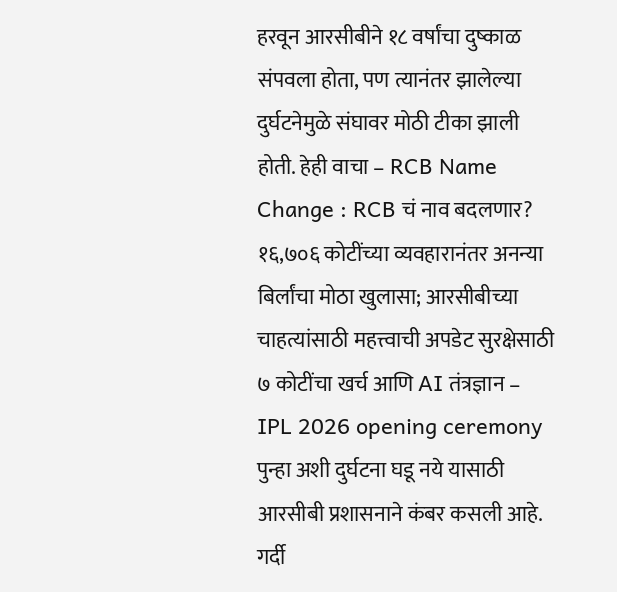हरवून आरसीबीने १८ वर्षांचा दुष्काळ संपवला होता, पण त्यानंतर झालेल्या दुर्घटनेमुळे संघावर मोठी टीका झाली होती. हेही वाचा – RCB Name Change : RCB चं नाव बदलणार? १६,७०६ कोटींच्या व्यवहारानंतर अनन्या बिर्लांचा मोठा खुलासा; आरसीबीच्या चाहत्यांसाठी महत्त्वाची अपडेट सुरक्षेसाठी ७ कोटींचा खर्च आणि AI तंत्रज्ञान – IPL 2026 opening ceremony पुन्हा अशी दुर्घटना घडू नये यासाठी आरसीबी प्रशासनाने कंबर कसली आहे. गर्दी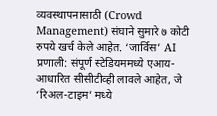व्यवस्थापनासाठी (Crowd Management) संघाने सुमारे ७ कोटी रुपये खर्च केले आहेत. ‘जार्विस’ AI प्रणाली: संपूर्ण स्टेडियममध्ये एआय-आधारित सीसीटीव्ही लावले आहेत, जे ‘रिअल-टाइम’ मध्ये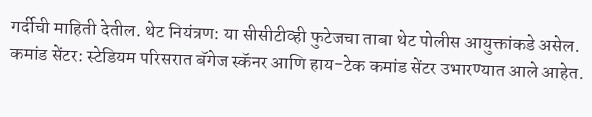गर्दीची माहिती देतील. थेट नियंत्रण: या सीसीटीव्ही फुटेजचा ताबा थेट पोलीस आयुक्तांकडे असेल. कमांड सेंटर: स्टेडियम परिसरात बॅगेज स्कॅनर आणि हाय-टेक कमांड सेंटर उभारण्यात आले आहेत.